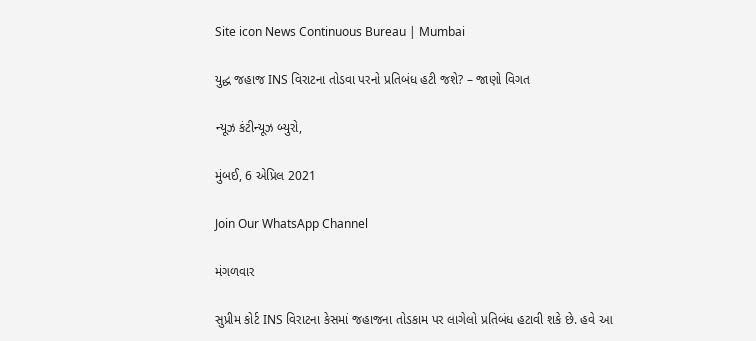Site icon News Continuous Bureau | Mumbai

યુદ્ધ જહાજ INS વિરાટના તોડવા પરનો પ્રતિબંધ હટી જશે? – જાણો વિગત

ન્યૂઝ કંટીન્યૂઝ બ્યુરો,

મુંબઈ, 6 એપ્રિલ 2021

Join Our WhatsApp Channel

મંગળવાર

સુપ્રીમ કોર્ટ INS વિરાટના કેસમાં જહાજના તોડકામ પર લાગેલો પ્રતિબંધ હટાવી શકે છે. હવે આ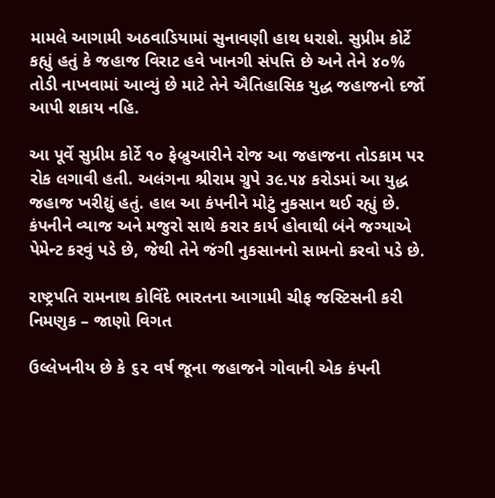મામલે આગામી અઠવાડિયામાં સુનાવણી હાથ ધરાશે. સુપ્રીમ કોર્ટે કહ્યું હતું કે જહાજ વિરાટ હવે ખાનગી સંપત્તિ છે અને તેને ૪૦% તોડી નાખવામાં આવ્યું છે માટે તેને ઐતિહાસિક યુદ્ધ જહાજનો દર્જો આપી શકાય નહિ.

આ પૂર્વે સુપ્રીમ કોર્ટે ૧૦ ફેબ્રુઆરીને રોજ આ જહાજના તોડકામ પર રોક લગાવી હતી. અલંગના શ્રીરામ ગ્રુપે ૩૯.૫૪ કરોડમાં આ યુદ્ધ જહાજ ખરીદ્યું હતું. હાલ આ કંપનીને મોટું નુકસાન થઈ રહ્યું છે. કંપનીને વ્યાજ અને મજુરો સાથે કરાર કાર્ય હોવાથી બંને જગ્યાએ પેમેન્ટ કરવું પડે છે, જેથી તેને જંગી નુકસાનનો સામનો કરવો પડે છે.

રાષ્ટ્રપતિ રામનાથ કોવિંદે ભારતના આગામી ચીફ જસ્ટિસની કરી નિમણુક – જાણો વિગત

ઉલ્લેખનીય છે કે ૬૨ વર્ષ જૂના જહાજને ગોવાની એક કંપની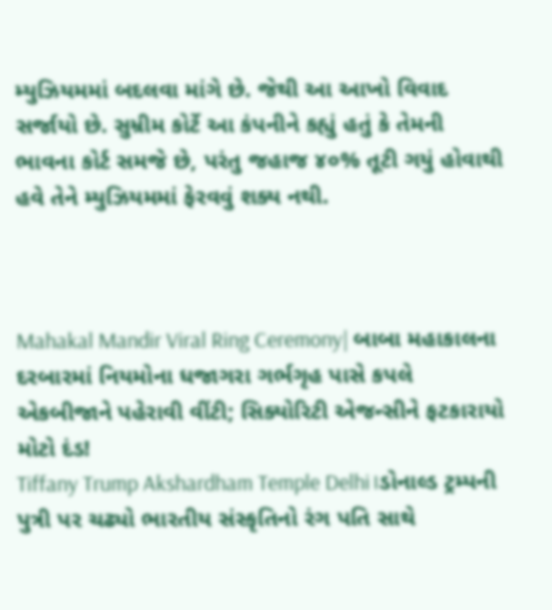મ્યુઝિયમમાં બદલવા માંગે છે. જેથી આ આખો વિવાદ સર્જાયો છે. સુમ્રીમ કોર્ટે આ કંપનીને કહ્યું હતું કે તેમની ભાવના કોર્ટ સમજે છે, પરંતુ જહાજ ૪૦% તૂટી ગયું હોવાથી હવે તેને મ્યુઝિયમમાં ફેરવવું શક્ય નથી.



Mahakal Mandir Viral Ring Ceremony| બાબા મહાકાલના દરબારમાં નિયમોના ધજાગરા ગર્ભગૃહ પાસે કપલે એકબીજાને પહેરાવી વીંટી; સિક્યોરિટી એજન્સીને ફટકારાયો મોટો દંડ!
Tiffany Trump Akshardham Temple Delhi।ડોનાલ્ડ ટ્રમ્પની પુત્રી પર ચઢ્યો ભારતીય સંસ્કૃતિનો રંગ પતિ સાથે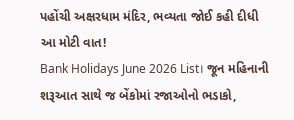પહોંચી અક્ષરધામ મંદિર, ભવ્યતા જોઈ કહી દીધી આ મોટી વાત!
Bank Holidays June 2026 List। જૂન મહિનાની શરૂઆત સાથે જ બેંકોમાં રજાઓનો ભડાકો,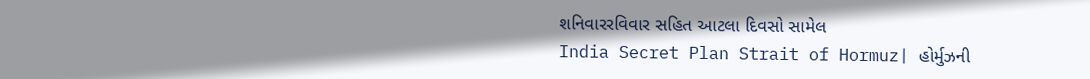શનિવારરવિવાર સહિત આટલા દિવસો સામેલ
India Secret Plan Strait of Hormuz| હોર્મુઝની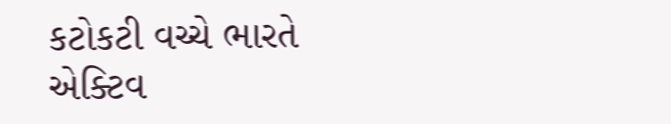કટોકટી વચ્ચે ભારતે એક્ટિવ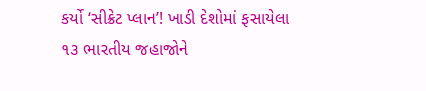કર્યો ‘સીક્રેટ પ્લાન’! ખાડી દેશોમાં ફસાયેલા ૧૩ ભારતીય જહાજોને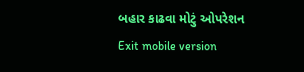બહાર કાઢવા મોટું ઓપરેશન
Exit mobile version